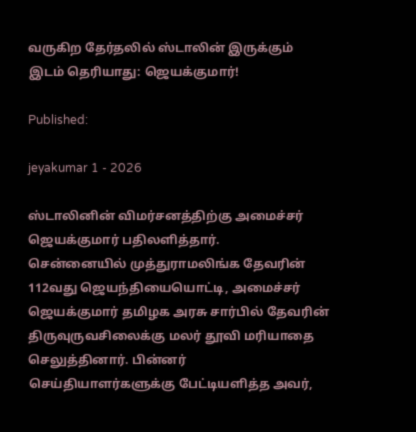வருகிற தேர்தலில் ஸ்டாலின் இருக்கும் இடம் தெரியாது: ஜெயக்குமார்!

Published:

jeyakumar 1 - 2026

ஸ்டாலினின் விமர்சனத்திற்கு அமைச்சர் ஜெயக்குமார் பதிலளித்தார்.
சென்னையில் முத்துராமலிங்க தேவரின் 112வது ஜெயந்தியையொட்டி, அமைச்சர் ஜெயக்குமார் தமிழக அரசு சார்பில் தேவரின் திருவுருவசிலைக்கு மலர் தூவி மரியாதை செலுத்தினார். பின்னர் செய்தியாளர்களுக்கு பேட்டியளித்த அவர்,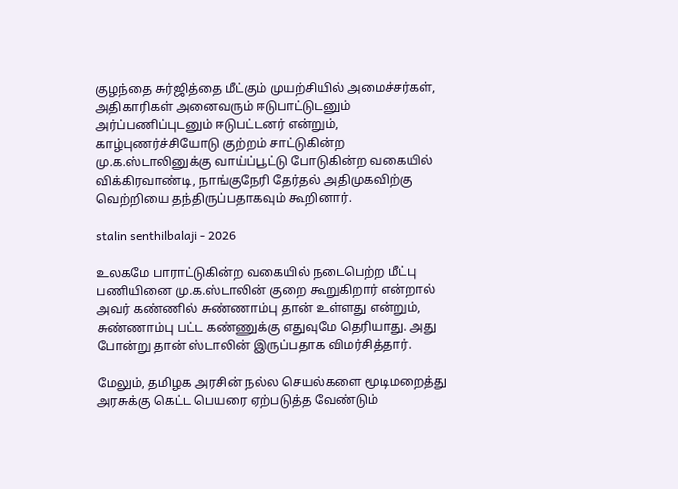குழந்தை சுர்ஜித்தை மீட்கும் முயற்சியில் அமைச்சர்கள், அதிகாரிகள் அனைவரும் ஈடுபாட்டுடனும் அர்ப்பணிப்புடனும் ஈடுபட்டனர் என்றும், காழ்புணர்ச்சியோடு குற்றம் சாட்டுகின்ற மு.க.ஸ்டாலினுக்கு வாய்ப்பூட்டு போடுகின்ற வகையில் விக்கிரவாண்டி, நாங்குநேரி தேர்தல் அதிமுகவிற்கு வெற்றியை தந்திருப்பதாகவும் கூறினார்.

stalin senthilbalaji - 2026

உலகமே பாராட்டுகின்ற வகையில் நடைபெற்ற மீட்பு பணியினை மு.க.ஸ்டாலின் குறை கூறுகிறார் என்றால் அவர் கண்ணில் சுண்ணாம்பு தான் உள்ளது என்றும், சுண்ணாம்பு பட்ட கண்ணுக்கு எதுவுமே தெரியாது. அது போன்று தான் ஸ்டாலின் இருப்பதாக விமர்சித்தார்.

மேலும், தமிழக அரசின் நல்ல செயல்களை மூடிமறைத்து அரசுக்கு கெட்ட பெயரை ஏற்படுத்த வேண்டும்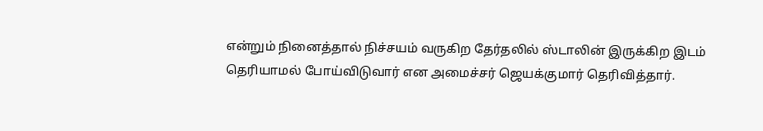என்றும் நினைத்தால் நிச்சயம் வருகிற தேர்தலில் ஸ்டாலின் இருக்கிற இடம் தெரியாமல் போய்விடுவார் என அமைச்சர் ஜெயக்குமார் தெரிவித்தார்.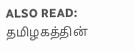ALSO READ:  தமிழகத்தின்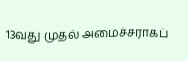13வது முதல் அமைச்சராகப்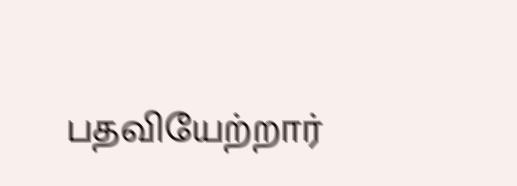பதவியேற்றார்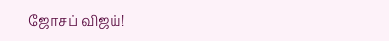ஜோசப் விஜய்!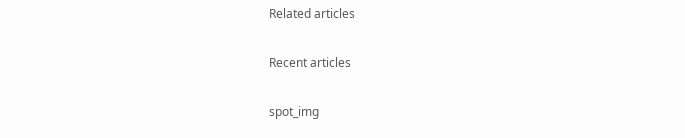Related articles

Recent articles

spot_img